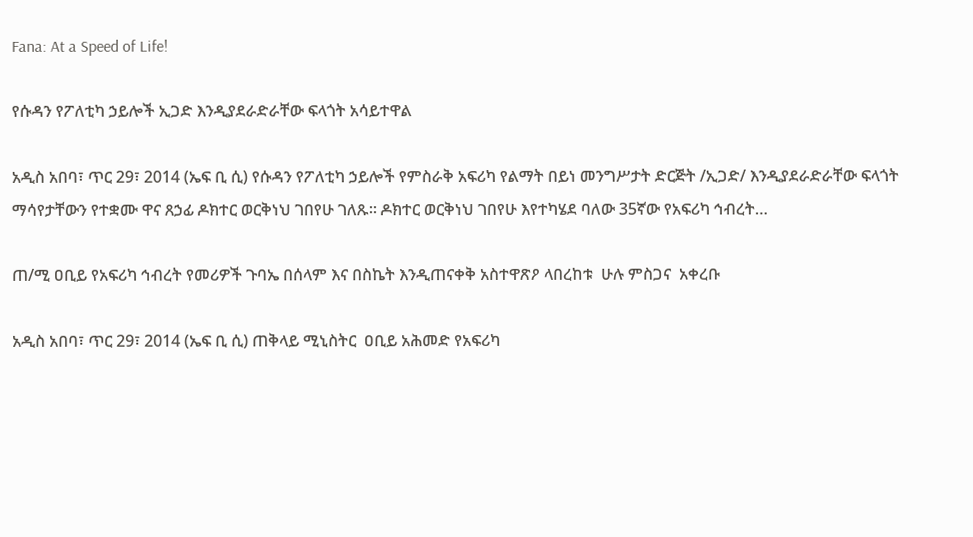Fana: At a Speed of Life!

የሱዳን የፖለቲካ ኃይሎች ኢጋድ እንዲያደራድራቸው ፍላጎት አሳይተዋል

አዲስ አበባ፣ ጥር 29፣ 2014 (ኤፍ ቢ ሲ) የሱዳን የፖለቲካ ኃይሎች የምስራቅ አፍሪካ የልማት በይነ መንግሥታት ድርጅት /ኢጋድ/ እንዲያደራድራቸው ፍላጎት ማሳየታቸውን የተቋሙ ዋና ጸኃፊ ዶክተር ወርቅነህ ገበየሁ ገለጹ። ዶክተር ወርቅነህ ገበየሁ እየተካሄደ ባለው 35ኛው የአፍሪካ ኅብረት…

ጠ/ሚ ዐቢይ የአፍሪካ ኅብረት የመሪዎች ጉባኤ በሰላም እና በስኬት እንዲጠናቀቅ አስተዋጽዖ ላበረከቱ  ሁሉ ምስጋና  አቀረቡ

አዲስ አበባ፣ ጥር 29፣ 2014 (ኤፍ ቢ ሲ) ጠቅላይ ሚኒስትር  ዐቢይ አሕመድ የአፍሪካ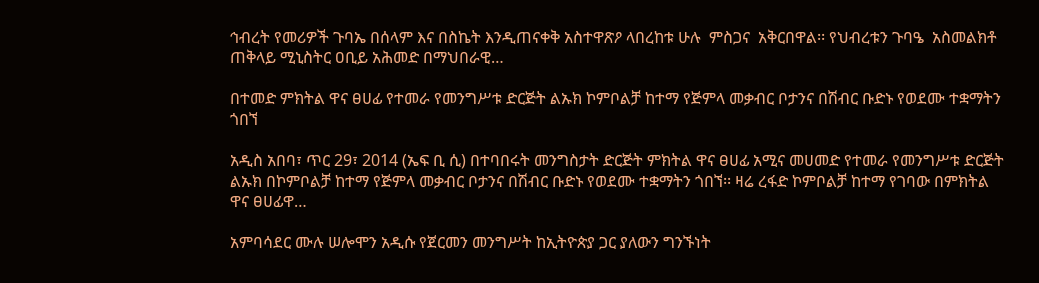ኅብረት የመሪዎች ጉባኤ በሰላም እና በስኬት እንዲጠናቀቅ አስተዋጽዖ ላበረከቱ ሁሉ  ምስጋና  አቅርበዋል፡፡ የህብረቱን ጉባዔ  አስመልክቶ ጠቅላይ ሚኒስትር ዐቢይ አሕመድ በማህበራዊ…

በተመድ ምክትል ዋና ፀሀፊ የተመራ የመንግሥቱ ድርጅት ልኡክ ኮምቦልቻ ከተማ የጅምላ መቃብር ቦታንና በሽብር ቡድኑ የወደሙ ተቋማትን ጎበኘ

አዲስ አበባ፣ ጥር 29፣ 2014 (ኤፍ ቢ ሲ) በተባበሩት መንግስታት ድርጅት ምክትል ዋና ፀሀፊ አሚና መሀመድ የተመራ የመንግሥቱ ድርጅት ልኡክ በኮምቦልቻ ከተማ የጅምላ መቃብር ቦታንና በሽብር ቡድኑ የወደሙ ተቋማትን ጎበኘ፡፡ ዛሬ ረፋድ ኮምቦልቻ ከተማ የገባው በምክትል ዋና ፀሀፊዋ…

አምባሳደር ሙሉ ሠሎሞን አዲሱ የጀርመን መንግሥት ከኢትዮጵያ ጋር ያለውን ግንኙነት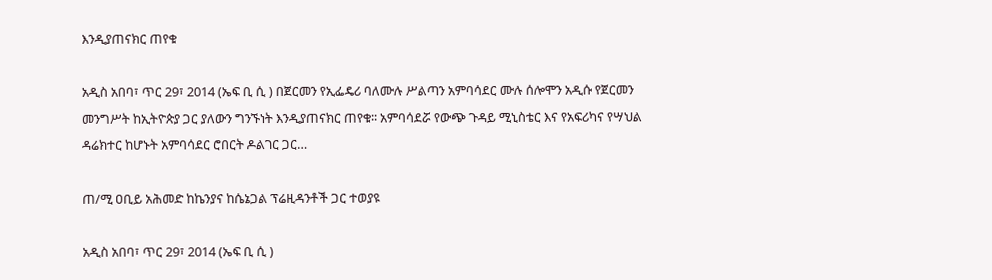እንዲያጠናክር ጠየቁ

አዲስ አበባ፣ ጥር 29፣ 2014 (ኤፍ ቢ ሲ ) በጀርመን የኢፌዴሪ ባለሙሉ ሥልጣን አምባሳደር ሙሉ ሰሎሞን አዲሱ የጀርመን መንግሥት ከኢትዮጵያ ጋር ያለውን ግንኙነት እንዲያጠናክር ጠየቁ፡፡ አምባሳደሯ የውጭ ጉዳይ ሚኒስቴር እና የአፍሪካና የሣህል ዳሬክተር ከሆኑት አምባሳደር ሮበርት ዶልገር ጋር…

ጠ/ሚ ዐቢይ አሕመድ ከኬንያና ከሴኔጋል ፕሬዚዳንቶች ጋር ተወያዩ

አዲስ አበባ፣ ጥር 29፣ 2014 (ኤፍ ቢ ሲ )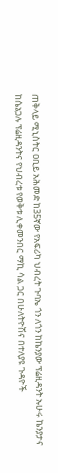ጠቅላይ ሚኒስትር ዐቢይ አሕመድ ከ35ኛው የአፍሪካ ህብረት ጉባኤ ጎን ለጎን ከኬንያው ፕሬዚዳንት ኡሁሩ ኬንያታና ከሴኔጋሉ ፕሬዚዳንትና የህብረቱ የወቅቱ ሊቀመንበር ማኪ ሳል ጋር በሁለትዮሽና በተለያዩ ጉዳዮች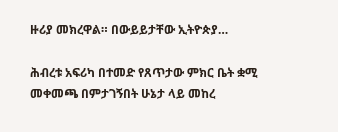ዙሪያ መክረዋል። በውይይታቸው ኢትዮጵያ…

ሕብረቱ አፍሪካ በተመድ የጸጥታው ምክር ቤት ቋሚ መቀመጫ በምታገኝበት ሁኔታ ላይ መከረ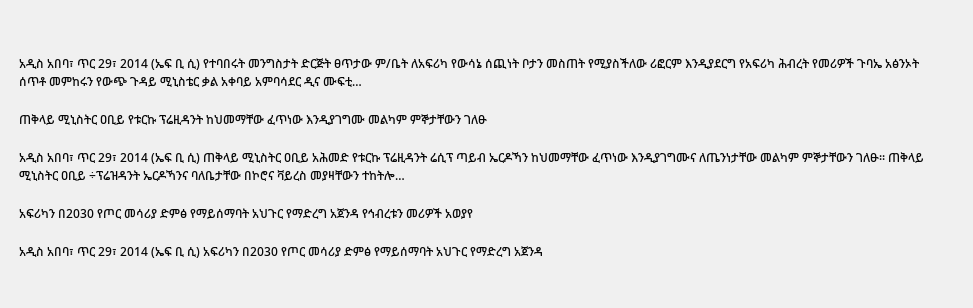አዲስ አበባ፣ ጥር 29፣ 2014 (ኤፍ ቢ ሲ) የተባበሩት መንግስታት ድርጅት ፀጥታው ም/ቤት ለአፍሪካ የውሳኔ ሰጪነት ቦታን መስጠት የሚያስችለው ሪፎርም እንዲያደርግ የአፍሪካ ሕብረት የመሪዎች ጉባኤ አፅንኦት ሰጥቶ መምከሩን የውጭ ጉዳይ ሚኒስቴር ቃል አቀባይ አምባሳደር ዲና ሙፍቲ…

ጠቅላይ ሚኒስትር ዐቢይ የቱርኩ ፕሬዚዳንት ከህመማቸው ፈጥነው እንዲያገግሙ መልካም ምኞታቸውን ገለፁ

አዲስ አበባ፣ ጥር 29፣ 2014 (ኤፍ ቢ ሲ) ጠቅላይ ሚኒስትር ዐቢይ አሕመድ የቱርኩ ፕሬዚዳንት ሬሲፕ ጣይብ ኤርዶኻን ከህመማቸው ፈጥነው እንዲያገግሙና ለጤንነታቸው መልካም ምኞታቸውን ገለፁ፡፡ ጠቅላይ ሚኒስትር ዐቢይ ÷ፕሬዝዳንት ኤርዶኻንና ባለቤታቸው በኮሮና ቫይረስ መያዛቸውን ተከትሎ…

አፍሪካን በ2030 የጦር መሳሪያ ድምፅ የማይሰማባት አህጉር የማድረግ አጀንዳ የኅብረቱን መሪዎች አወያየ

አዲስ አበባ፣ ጥር 29፣ 2014 (ኤፍ ቢ ሲ) አፍሪካን በ2030 የጦር መሳሪያ ድምፅ የማይሰማባት አህጉር የማድረግ አጀንዳ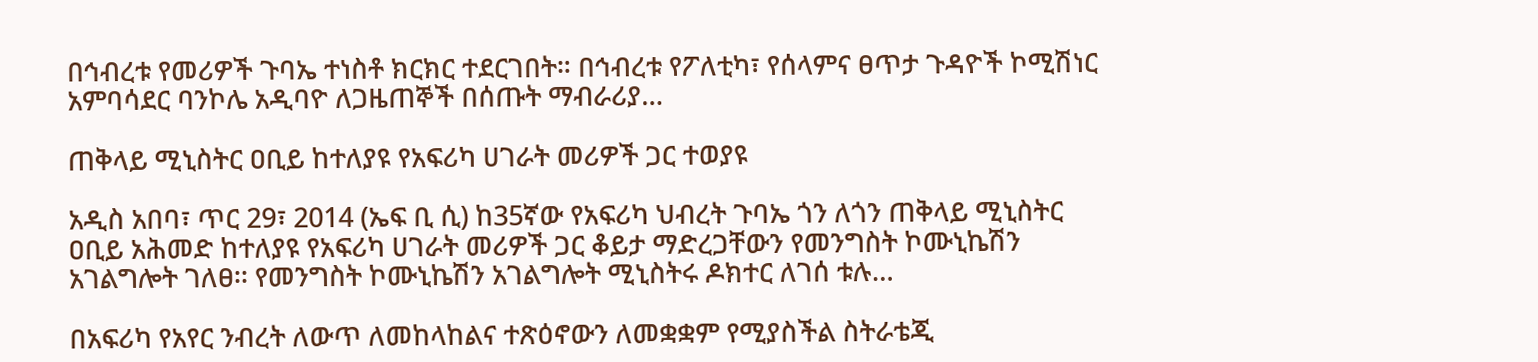በኅብረቱ የመሪዎች ጉባኤ ተነስቶ ክርክር ተደርገበት። በኅብረቱ የፖለቲካ፣ የሰላምና ፀጥታ ጉዳዮች ኮሚሽነር አምባሳደር ባንኮሌ አዲባዮ ለጋዜጠኞች በሰጡት ማብራሪያ…

ጠቅላይ ሚኒስትር ዐቢይ ከተለያዩ የአፍሪካ ሀገራት መሪዎች ጋር ተወያዩ

አዲስ አበባ፣ ጥር 29፣ 2014 (ኤፍ ቢ ሲ) ከ35ኛው የአፍሪካ ህብረት ጉባኤ ጎን ለጎን ጠቅላይ ሚኒስትር ዐቢይ አሕመድ ከተለያዩ የአፍሪካ ሀገራት መሪዎች ጋር ቆይታ ማድረጋቸውን የመንግስት ኮሙኒኬሽን አገልግሎት ገለፀ፡፡ የመንግስት ኮሙኒኬሽን አገልግሎት ሚኒስትሩ ዶክተር ለገሰ ቱሉ…

በአፍሪካ የአየር ንብረት ለውጥ ለመከላከልና ተጽዕኖውን ለመቋቋም የሚያስችል ስትራቴጂ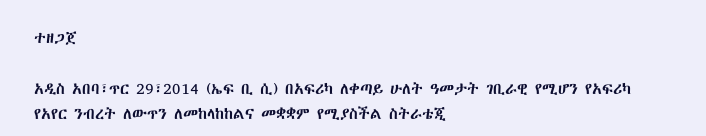ተዘጋጀ

አዲስ አበባ፣ጥር 29፣2014 (ኤፍ ቢ ሲ) በአፍሪካ ለቀጣይ ሁለት ዓመታት ገቢራዊ የሚሆን የአፍሪካ የአየር ንብረት ለውጥን ለመከላከከልና መቋቋም የሚያስችል ስትራቴጂ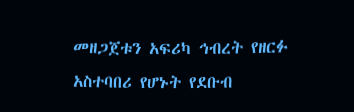መዘጋጀቱን አፍሪካ ኅብረት የዘርፉ አስተባበሪ የሆኑት የደቡብ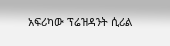አፍሪካው ፕሬዝዳንት ሲሪል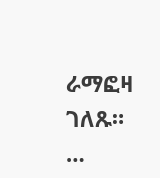ራማፎዛ ገለጹ።  …